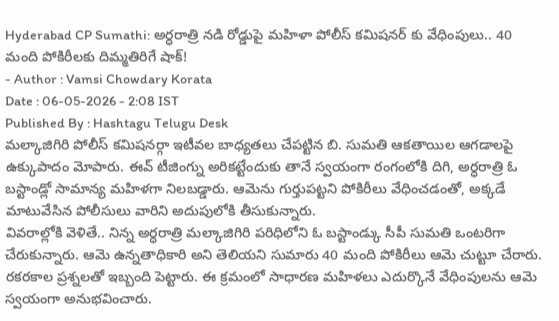Hyderabad CP Sumathi: అర్ధరాత్రి నడి రోడ్డుపై మహిళా పోలీస్ కమిషనర్ కు వేధింపులు.. 40 మంది పోకిరీలకు దిమ్మతిరిగే షాక్!
- Author : Vamsi Chowdary Korata
Date : 06-05-2026 - 2:08 IST
Published By : Hashtagu Telugu Desk
మల్కాజిగిరి పోలీస్ కమిషనర్గా ఇటీవల బాధ్యతలు చేపట్టిన బి. సుమతి ఆకతాయిల ఆగడాలపై ఉక్కుపాదం మోపారు. ఈవ్ టీజింగ్ను అరికట్టేందుకు తానే స్వయంగా రంగంలోకి దిగి, అర్ధరాత్రి ఓ బస్టాండ్లో సామాన్య మహిళగా నిలబడ్డారు. ఆమెను గుర్తుపట్టని పోకిరీలు వేధించడంతో, అక్కడే మాటువేసిన పోలీసులు వారిని అదుపులోకి తీసుకున్నారు.
వివరాల్లోకి వెళితే.. నిన్న అర్ధరాత్రి మల్కాజిగిరి పరిధిలోని ఓ బస్టాండ్కు సీపీ సుమతి ఒంటరిగా చేరుకున్నారు. ఆమె ఉన్నతాధికారి అని తెలియని సుమారు 40 మంది పోకిరీలు ఆమె చుట్టూ చేరారు. రకరకాల ప్రశ్నలతో ఇబ్బంది పెట్టారు. ఈ క్రమంలో సాధారణ మహిళలు ఎదుర్కొనే వేధింపులను ఆమె స్వయంగా అనుభవించారు.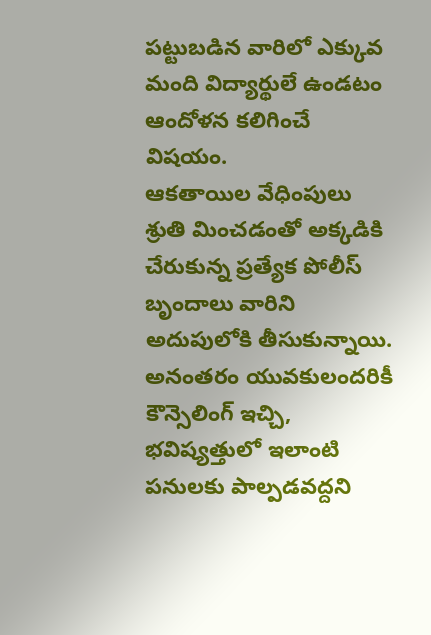పట్టుబడిన వారిలో ఎక్కువ మంది విద్యార్థులే ఉండటం ఆందోళన కలిగించే విషయం.
ఆకతాయిల వేధింపులు శ్రుతి మించడంతో అక్కడికి చేరుకున్న ప్రత్యేక పోలీస్ బృందాలు వారిని అదుపులోకి తీసుకున్నాయి. అనంతరం యువకులందరికీ కౌన్సెలింగ్ ఇచ్చి, భవిష్యత్తులో ఇలాంటి పనులకు పాల్పడవద్దని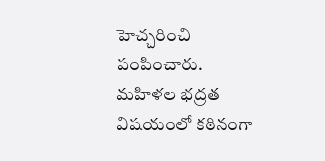హెచ్చరించి పంపించారు. మహిళల భద్రత విషయంలో కఠినంగా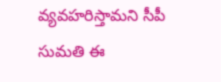వ్యవహరిస్తామని సీపీ సుమతి ఈ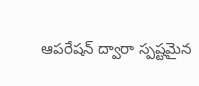ఆపరేషన్ ద్వారా స్పష్టమైన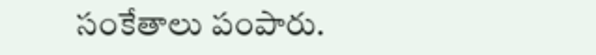సంకేతాలు పంపారు.